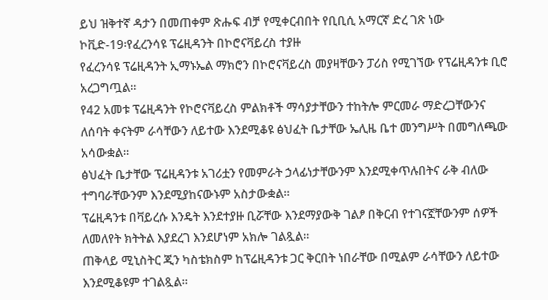ይህ ዝቅተኛ ዳታን በመጠቀም ጽሑፍ ብቻ የሚቀርብበት የቢቢሲ አማርኛ ድረ ገጽ ነው
ኮቪድ-19፡የፈረንሳዩ ፕሬዚዳንት በኮሮናቫይረስ ተያዙ
የፈረንሳዩ ፕሬዚዳንት ኢማኑኤል ማክሮን በኮሮናቫይረስ መያዛቸውን ፓሪስ የሚገኘው የፕሬዚዳንቱ ቢሮ አረጋግጧል።
የ42 አመቱ ፕሬዚዳንት የኮሮናቫይረስ ምልክቶች ማሳያታቸውን ተከትሎ ምርመራ ማድረጋቸውንና ለሰባት ቀናትም ራሳቸውን ለይተው እንደሚቆዩ ፅህፈት ቤታቸው ኤሊዜ ቤተ መንግሥት በመግለጫው አሳውቋል።
ፅህፈት ቤታቸው ፕሬዚዳንቱ አገሪቷን የመምራት ኃላፊነታቸውንም እንደሚቀጥሉበትና ራቅ ብለው ተግባራቸውንም እንደሚያከናውኑም አስታውቋል።
ፕሬዚዳንቱ በቫይረሱ እንዴት እንደተያዙ ቢሯቸው እንደማያውቅ ገልፆ በቅርብ የተገናኟቸውንም ሰዎች ለመለየት ክትትል እያደረገ እንደሆነም አክሎ ገልጿል።
ጠቅላይ ሚኒስትር ጂን ካስቴክስም ከፕሬዚዳንቱ ጋር ቅርበት ነበራቸው በሚልም ራሳቸውን ለይተው እንደሚቆዩም ተገልጿል።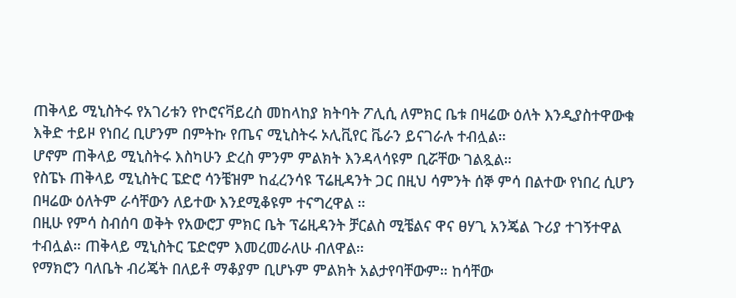ጠቅላይ ሚኒስትሩ የአገሪቱን የኮሮናቫይረስ መከላከያ ክትባት ፖሊሲ ለምክር ቤቱ በዛሬው ዕለት እንዲያስተዋውቁ እቅድ ተይዞ የነበረ ቢሆንም በምትኩ የጤና ሚኒስትሩ ኦሊቪየር ቬራን ይናገራሉ ተብሏል።
ሆኖም ጠቅላይ ሚኒስትሩ እስካሁን ድረስ ምንም ምልክት እንዳላሳዩም ቢሯቸው ገልጿል።
የስፔኑ ጠቅላይ ሚኒስትር ፔድሮ ሳንቼዝም ከፈረንሳዩ ፕሬዚዳንት ጋር በዚህ ሳምንት ሰኞ ምሳ በልተው የነበረ ሲሆን በዛሬው ዕለትም ራሳቸውን ለይተው እንደሚቆዩም ተናግረዋል ።
በዚሁ የምሳ ስብሰባ ወቅት የአውሮፓ ምክር ቤት ፕሬዚዳንት ቻርልስ ሚቼልና ዋና ፀሃጊ አንጄል ጉሪያ ተገኝተዋል ተብሏል። ጠቅላይ ሚኒስትር ፔድሮም እመረመራለሁ ብለዋል።
የማክሮን ባለቤት ብሪጄት በለይቶ ማቆያም ቢሆኑም ምልክት አልታየባቸውም። ከሳቸው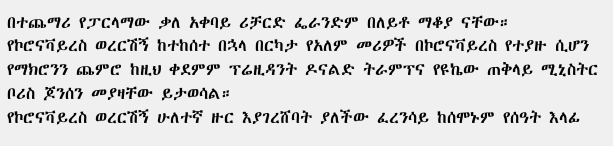በተጨማሪ የፓርላማው ቃለ አቀባይ ሪቻርድ ፌራንድም በለይቶ ማቆያ ናቸው።
የኮሮናቫይረስ ወረርሽኝ ከተከሰተ በኋላ በርካታ የአለም መሪዎች በኮሮናቫይረስ የተያዙ ሲሆን የማክሮንን ጨምሮ ከዚህ ቀደምም ፕሬዚዳንት ዶናልድ ትራምፕና የዩኬው ጠቅላይ ሚኒስትር ቦሪስ ጆንሰን መያዛቸው ይታወሳል።
የኮሮናቫይረስ ወረርሽኝ ሁለተኛ ዙር እያገረሸባት ያለችው ፈረንሳይ ከሰሞኑም የሰዓት እላፊ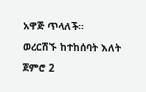አዋጅ ጥላለች።
ወረርሽኙ ከተከሰባት እለት ጀምሮ 2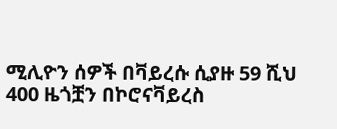ሚሊዮን ሰዎች በቫይረሱ ሲያዙ 59 ሺህ 400 ዜጎቿን በኮሮናቫይረስ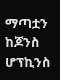ማጣቷን ከጆንስ ሆፕኪንስ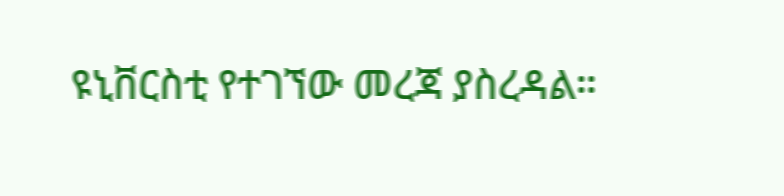ዩኒቨርስቲ የተገኘው መረጃ ያስረዳል።